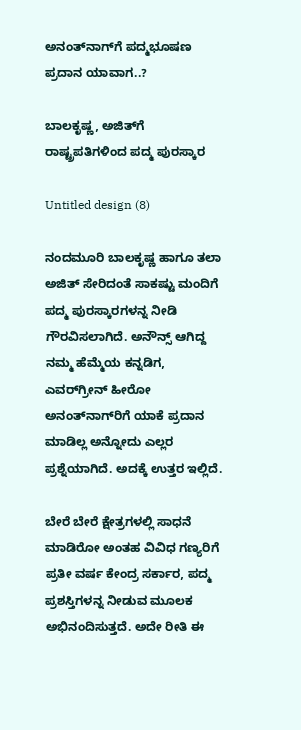ಅನಂತ್‌ನಾಗ್‌ಗೆ ಪದ್ಮಭೂಷಣ ಪ್ರದಾನ ಯಾವಾಗ..?

ಬಾಲಕೃಷ್ಣ, ಅಜಿತ್‌ಗೆ ರಾಷ್ಟ್ರಪತಿಗಳಿಂದ ಪದ್ಮ ಪುರಸ್ಕಾರ

Untitled design (8)

ನಂದಮೂರಿ ಬಾಲಕೃಷ್ಣ ಹಾಗೂ ತಲಾ ಅಜಿತ್ ಸೇರಿದಂತೆ ಸಾಕಷ್ಟು ಮಂದಿಗೆ ಪದ್ಮ ಪುರಸ್ಕಾರಗಳನ್ನ ನೀಡಿ ಗೌರವಿಸಲಾಗಿದೆ. ಅನೌನ್ಸ್ ಆಗಿದ್ದ ನಮ್ಮ ಹೆಮ್ಮೆಯ ಕನ್ನಡಿಗ, ಎವರ್‌‌ಗ್ರೀನ್ ಹೀರೋ ಅನಂತ್‌ನಾಗ್‌‌ರಿಗೆ ಯಾಕೆ ಪ್ರದಾನ ಮಾಡಿಲ್ಲ ಅನ್ನೋದು ಎಲ್ಲರ ಪ್ರಶ್ನೆಯಾಗಿದೆ. ಅದಕ್ಕೆ ಉತ್ತರ ಇಲ್ಲಿದೆ.

ಬೇರೆ ಬೇರೆ ಕ್ಷೇತ್ರಗಳಲ್ಲಿ ಸಾಧನೆ ಮಾಡಿರೋ ಅಂತಹ ವಿವಿಧ ಗಣ್ಯರಿಗೆ ಪ್ರತೀ ವರ್ಷ ಕೇಂದ್ರ ಸರ್ಕಾರ, ಪದ್ಮ ಪ್ರಶಸ್ತಿಗಳನ್ನ ನೀಡುವ ಮೂಲಕ ಅಭಿನಂದಿಸುತ್ತದೆ. ಅದೇ ರೀತಿ ಈ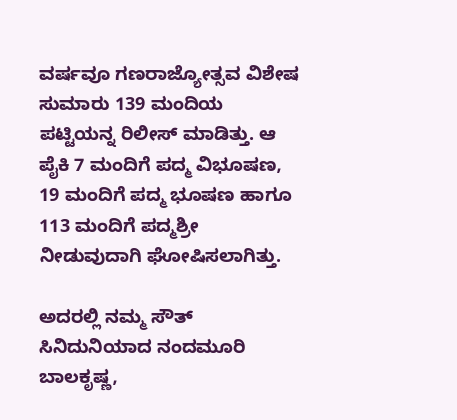ವರ್ಷವೂ ಗಣರಾಜ್ಯೋತ್ಸವ ವಿಶೇಷ ಸುಮಾರು 139 ಮಂದಿಯ ಪಟ್ಟಿಯನ್ನ ರಿಲೀಸ್ ಮಾಡಿತ್ತು. ಆ ಪೈಕಿ 7 ಮಂದಿಗೆ ಪದ್ಮ ವಿಭೂಷಣ, 19 ಮಂದಿಗೆ ಪದ್ಮ ಭೂಷಣ ಹಾಗೂ 113 ಮಂದಿಗೆ ಪದ್ಮಶ್ರೀ ನೀಡುವುದಾಗಿ ಘೋಷಿಸಲಾಗಿತ್ತು.

ಅದರಲ್ಲಿ ನಮ್ಮ ಸೌತ್ ಸಿನಿದುನಿಯಾದ ನಂದಮೂರಿ ಬಾಲಕೃಷ್ಣ,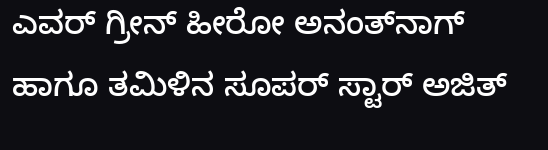ಎವರ್ ಗ್ರೀನ್ ಹೀರೋ ಅನಂತ್‌ನಾಗ್ ಹಾಗೂ ತಮಿಳಿನ ಸೂಪರ್ ಸ್ಟಾರ್ ಅಜಿತ್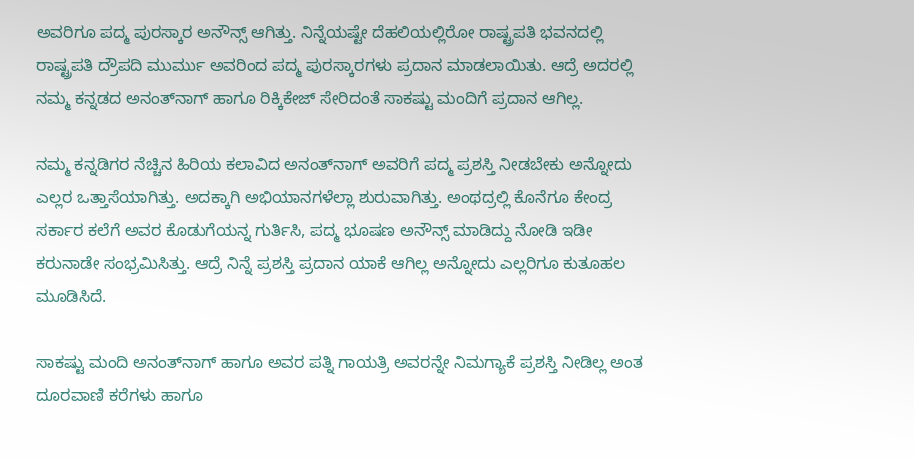ಅವರಿಗೂ ಪದ್ಮ ಪುರಸ್ಕಾರ ಅನೌನ್ಸ್ ಆಗಿತ್ತು. ನಿನ್ನೆಯಷ್ಟೇ ದೆಹಲಿಯಲ್ಲಿರೋ ರಾಷ್ಟ್ರಪತಿ ಭವನದಲ್ಲಿ ರಾಷ್ಟ್ರಪತಿ ದ್ರೌಪದಿ ಮುರ್ಮು ಅವರಿಂದ ಪದ್ಮ ಪುರಸ್ಕಾರಗಳು ಪ್ರದಾನ ಮಾಡಲಾಯಿತು. ಆದ್ರೆ ಅದರಲ್ಲಿ ನಮ್ಮ ಕನ್ನಡದ ಅನಂತ್‌ನಾಗ್ ಹಾಗೂ ರಿಕ್ಕಿಕೇಜ್ ಸೇರಿದಂತೆ ಸಾಕಷ್ಟು ಮಂದಿಗೆ ಪ್ರದಾನ ಆಗಿಲ್ಲ.

ನಮ್ಮ ಕನ್ನಡಿಗರ ನೆಚ್ಚಿನ ಹಿರಿಯ ಕಲಾವಿದ ಅನಂತ್‌‌ನಾಗ್ ಅವರಿಗೆ ಪದ್ಮ ಪ್ರಶಸ್ತಿ ನೀಡಬೇಕು ಅನ್ನೋದು ಎಲ್ಲರ ಒತ್ತಾಸೆಯಾಗಿತ್ತು. ಅದಕ್ಕಾಗಿ ಅಭಿಯಾನಗಳೆಲ್ಲಾ ಶುರುವಾಗಿತ್ತು. ಅಂಥದ್ರಲ್ಲಿ ಕೊನೆಗೂ ಕೇಂದ್ರ ಸರ್ಕಾರ ಕಲೆಗೆ ಅವರ ಕೊಡುಗೆಯನ್ನ ಗುರ್ತಿಸಿ, ಪದ್ಮ ಭೂಷಣ ಅನೌನ್ಸ್ ಮಾಡಿದ್ದು ನೋಡಿ ಇಡೀ ಕರುನಾಡೇ ಸಂಭ್ರಮಿಸಿತ್ತು. ಆದ್ರೆ ನಿನ್ನೆ ಪ್ರಶಸ್ತಿ ಪ್ರದಾನ ಯಾಕೆ ಆಗಿಲ್ಲ ಅನ್ನೋದು ಎಲ್ಲರಿಗೂ ಕುತೂಹಲ ಮೂಡಿಸಿದೆ.

ಸಾಕಷ್ಟು ಮಂದಿ ಅನಂತ್‌ನಾಗ್ ಹಾಗೂ ಅವರ ಪತ್ನಿ ಗಾಯತ್ರಿ ಅವರನ್ನೇ ನಿಮಗ್ಯಾಕೆ ಪ್ರಶಸ್ತಿ ನೀಡಿಲ್ಲ ಅಂತ ದೂರವಾಣಿ ಕರೆಗಳು ಹಾಗೂ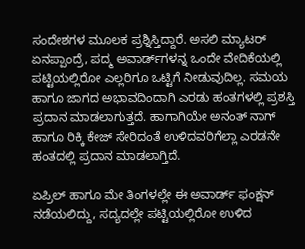ಸಂದೇಶಗಳ ಮೂಲಕ ಪ್ರಶ್ನಿಸ್ತಿದ್ದಾರೆ. ಅಸಲಿ ಮ್ಯಾಟರ್ ಏನಪ್ಪಾಂದ್ರೆ, ಪದ್ಮ ಅವಾರ್ಡ್‌ಗಳನ್ನ ಒಂದೇ ವೇದಿಕೆಯಲ್ಲಿ ಪಟ್ಟಿಯಲ್ಲಿರೋ ಎಲ್ಲರಿಗೂ ಒಟ್ಟಿಗೆ ನೀಡುವುದಿಲ್ಲ. ಸಮಯ ಹಾಗೂ ಜಾಗದ ಅಭಾವದಿಂದಾಗಿ ಎರಡು ಹಂತಗಳಲ್ಲಿ ಪ್ರಶಸ್ತಿ ಪ್ರದಾನ ಮಾಡಲಾಗುತ್ತದೆ. ಹಾಗಾಗಿಯೇ ಅನಂತ್ ನಾಗ್ ಹಾಗೂ ರಿಕ್ಕಿ ಕೇಜ್ ಸೇರಿದಂತೆ ಉಳಿದವರಿಗೆಲ್ಲಾ ಎರಡನೇ ಹಂತದಲ್ಲಿ ಪ್ರದಾನ ಮಾಡಲಾಗ್ತಿದೆ.

ಏಪ್ರಿಲ್ ಹಾಗೂ ಮೇ ತಿಂಗಳಲ್ಲೇ ಈ ಅವಾರ್ಡ್‌ ಫಂಕ್ಷನ್ ನಡೆಯಲಿದ್ದು, ಸದ್ಯದಲ್ಲೇ ಪಟ್ಟಿಯಲ್ಲಿರೋ ಉಳಿದ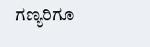ಗಣ್ಯರಿಗೂ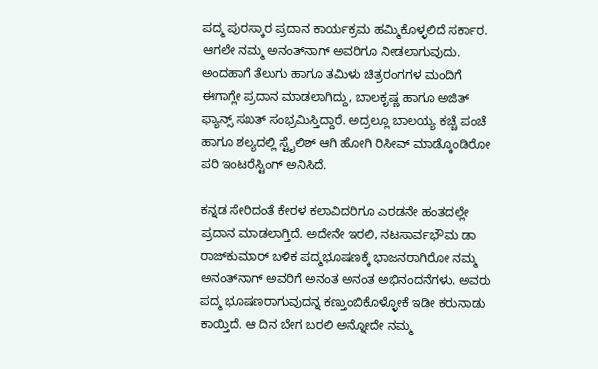ಪದ್ಮ ಪುರಸ್ಕಾರ ಪ್ರದಾನ ಕಾರ್ಯಕ್ರಮ ಹಮ್ಮಿಕೊಳ್ಳಲಿದೆ ಸರ್ಕಾರ. ಆಗಲೇ ನಮ್ಮ ಅನಂತ್‌ನಾಗ್ ಅವರಿಗೂ ನೀಡಲಾಗುವುದು. ಅಂದಹಾಗೆ ತೆಲುಗು ಹಾಗೂ ತಮಿಳು ಚಿತ್ರರಂಗಗಳ ಮಂದಿಗೆ ಈಗಾಗ್ಲೇ ಪ್ರದಾನ ಮಾಡಲಾಗಿದ್ದು, ಬಾಲಕೃಷ್ಣ ಹಾಗೂ ಅಜಿತ್ ಫ್ಯಾನ್ಸ್ ಸಖತ್ ಸಂಭ್ರಮಿಸ್ತಿದ್ದಾರೆ. ಅದ್ರಲ್ಲೂ ಬಾಲಯ್ಯ ಕಚ್ಚೆ ಪಂಚೆ ಹಾಗೂ ಶಲ್ಯದಲ್ಲಿ ಸ್ಟೈಲಿಶ್ ಆಗಿ ಹೋಗಿ ರಿಸೀವ್ ಮಾಡ್ಕೊಂಡಿರೋ ಪರಿ ಇಂಟರೆಸ್ಟಿಂಗ್ ಅನಿಸಿದೆ.

ಕನ್ನಡ ಸೇರಿದಂತೆ ಕೇರಳ ಕಲಾವಿದರಿಗೂ ಎರಡನೇ ಹಂತದಲ್ಲೇ ಪ್ರದಾನ ಮಾಡಲಾಗ್ತಿದೆ. ಅದೇನೇ ಇರಲಿ, ನಟಸಾರ್ವಭೌಮ ಡಾ ರಾಜ್‌‌ಕುಮಾರ್‌ ಬಳಿಕ ಪದ್ಮಭೂಷಣಕ್ಕೆ ಭಾಜನರಾಗಿರೋ ನಮ್ಮ ಅನಂತ್‌‌ನಾಗ್ ಅವರಿಗೆ ಅನಂತ ಅನಂತ ಅಭಿನಂದನೆಗಳು. ಅವರು ಪದ್ಮ ಭೂಷಣರಾಗುವುದನ್ನ ಕಣ್ತುಂಬಿಕೊಳ್ಳೋಕೆ ಇಡೀ ಕರುನಾಡು ಕಾಯ್ತಿದೆ. ಆ ದಿನ ಬೇಗ ಬರಲಿ ಅನ್ನೋದೇ ನಮ್ಮ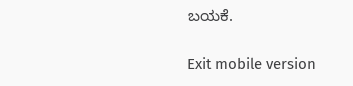ಬಯಕೆ.

Exit mobile version